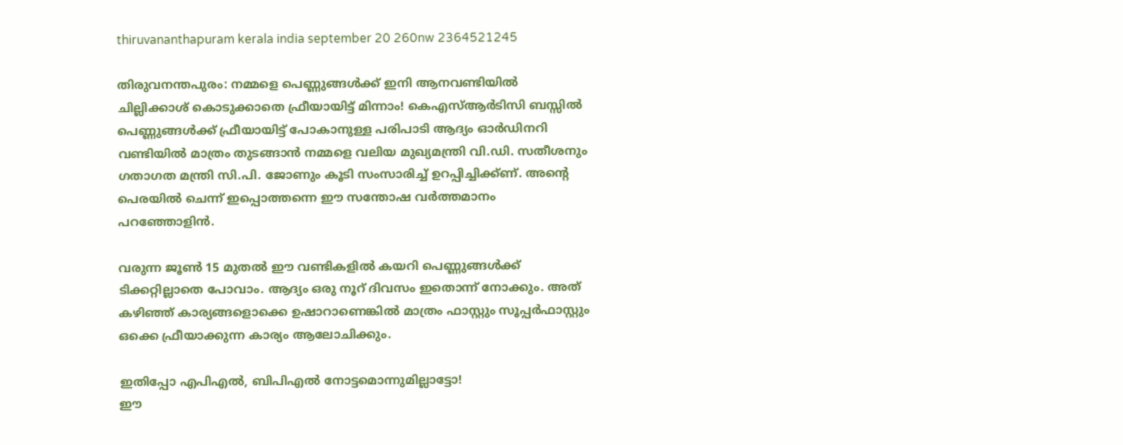thiruvananthapuram kerala india september 20 260nw 2364521245

തിരുവനന്തപുരം: നമ്മളെ പെണ്ണുങ്ങൾക്ക് ഇനി ആനവണ്ടിയിൽ ചില്ലിക്കാശ് കൊടുക്കാതെ ഫ്രീയായിട്ട് മിന്നാം! കെഎസ്ആർടിസി ബസ്സിൽ പെണ്ണുങ്ങൾക്ക് ഫ്രീയായിട്ട് പോകാനുള്ള പരിപാടി ആദ്യം ഓർഡിനറി വണ്ടിയിൽ മാത്രം തുടങ്ങാൻ നമ്മളെ വലിയ മുഖ്യമന്ത്രി വി.ഡി. സതീശനും ഗതാഗത മന്ത്രി സി.പി. ജോണും കൂടി സംസാരിച്ച് ഉറപ്പിച്ചിക്ക്ണ്. അന്റെ പെരയിൽ ചെന്ന് ഇപ്പൊത്തന്നെ ഈ സന്തോഷ വർത്തമാനം പറഞ്ഞോളിൻ.

വരുന്ന ജൂൺ 15 മുതൽ ഈ വണ്ടികളിൽ കയറി പെണ്ണുങ്ങൾക്ക് ടിക്കറ്റില്ലാതെ പോവാം. ആദ്യം ഒരു നൂറ് ദിവസം ഇതൊന്ന് നോക്കും. അത് കഴിഞ്ഞ് കാര്യങ്ങളൊക്കെ ഉഷാറാണെങ്കിൽ മാത്രം ഫാസ്റ്റും സൂപ്പർഫാസ്റ്റും ഒക്കെ ഫ്രീയാക്കുന്ന കാര്യം ആലോചിക്കും.

ഇതിപ്പോ എപിഎൽ, ബിപിഎൽ നോട്ടമൊന്നുമില്ലാട്ടോ!
ഈ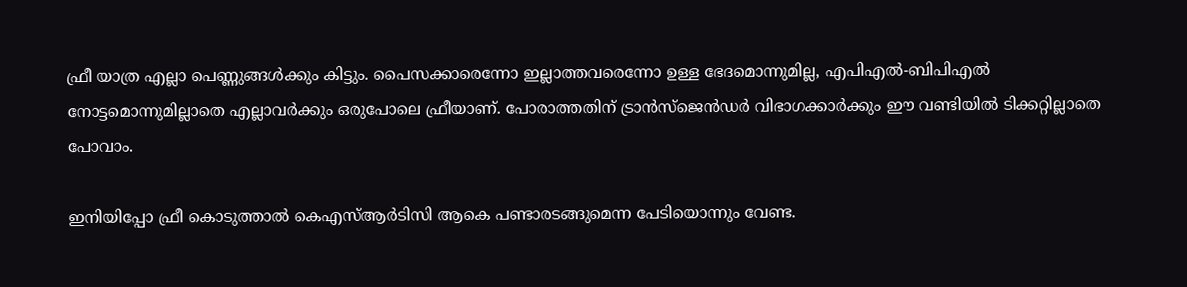ഫ്രീ യാത്ര എല്ലാ പെണ്ണുങ്ങൾക്കും കിട്ടും. പൈസക്കാരെന്നോ ഇല്ലാത്തവരെന്നോ ഉള്ള ഭേദമൊന്നുമില്ല, എപിഎൽ-ബിപിഎൽ നോട്ടമൊന്നുമില്ലാതെ എല്ലാവർക്കും ഒരുപോലെ ഫ്രീയാണ്. പോരാത്തതിന് ട്രാൻസ്‌ജെൻഡർ വിഭാഗക്കാർക്കും ഈ വണ്ടിയിൽ ടിക്കറ്റില്ലാതെ പോവാം.

ഇനിയിപ്പോ ഫ്രീ കൊടുത്താൽ കെഎസ്ആർടിസി ആകെ പണ്ടാരടങ്ങുമെന്ന പേടിയൊന്നും വേണ്ട.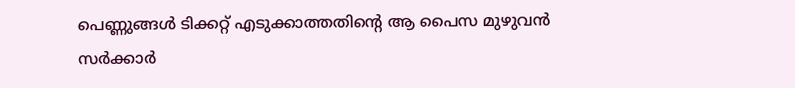പെണ്ണുങ്ങൾ ടിക്കറ്റ് എടുക്കാത്തതിന്റെ ആ പൈസ മുഴുവൻ സർക്കാർ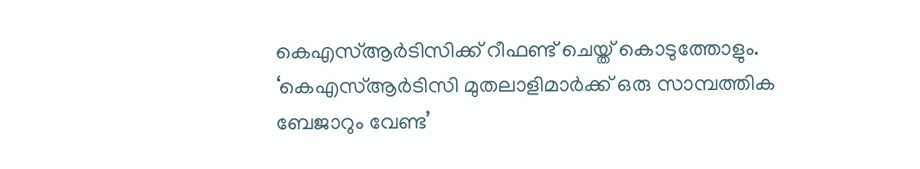കെഎസ്ആർടിസിക്ക് റീഫണ്ട് ചെയ്ത് കൊടുത്തോളും. ‘കെഎസ്ആർടിസി മുതലാളിമാർക്ക് ഒരു സാമ്പത്തിക ബേജാറും വേണ്ട’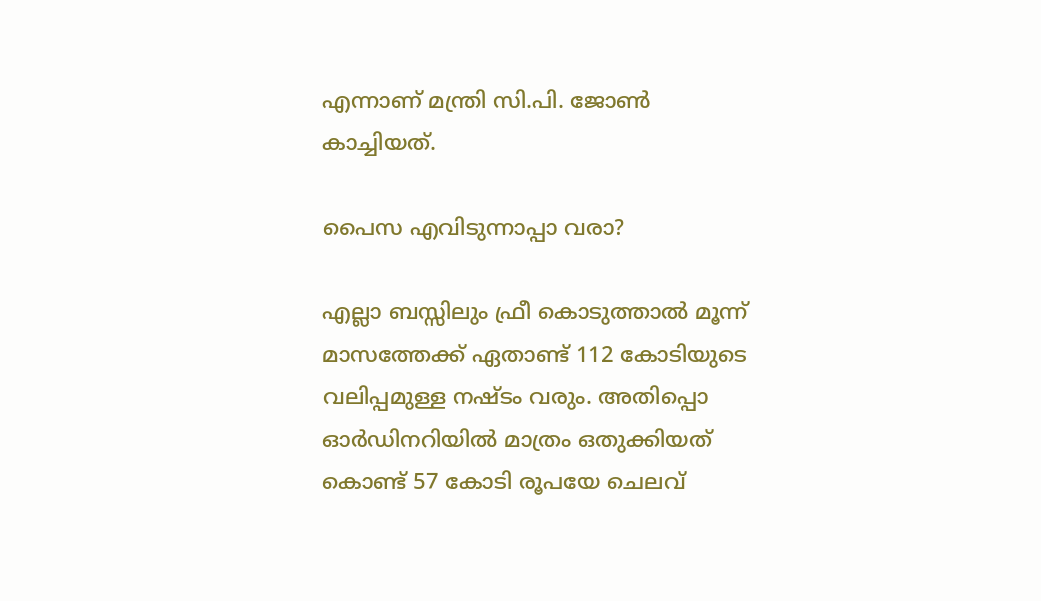എന്നാണ് മന്ത്രി സി.പി. ജോൺ കാച്ചിയത്.

പൈസ എവിടുന്നാപ്പാ വരാ?

എല്ലാ ബസ്സിലും ഫ്രീ കൊടുത്താൽ മൂന്ന് മാസത്തേക്ക് ഏതാണ്ട് 112 കോടിയുടെ വലിപ്പമുള്ള നഷ്ടം വരും. അതിപ്പൊ ഓർഡിനറിയിൽ മാത്രം ഒതുക്കിയത് കൊണ്ട് 57 കോടി രൂപയേ ചെലവ്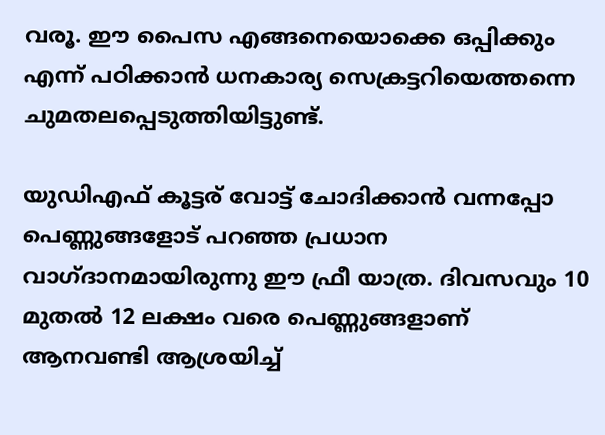വരൂ. ഈ പൈസ എങ്ങനെയൊക്കെ ഒപ്പിക്കും എന്ന് പഠിക്കാൻ ധനകാര്യ സെക്രട്ടറിയെത്തന്നെ ചുമതലപ്പെടുത്തിയിട്ടുണ്ട്.

യുഡിഎഫ് കൂട്ടര് വോട്ട് ചോദിക്കാൻ വന്നപ്പോ പെണ്ണുങ്ങളോട് പറഞ്ഞ പ്രധാന വാഗ്ദാനമായിരുന്നു ഈ ഫ്രീ യാത്ര. ദിവസവും 10 മുതൽ 12 ലക്ഷം വരെ പെണ്ണുങ്ങളാണ് ആനവണ്ടി ആശ്രയിച്ച്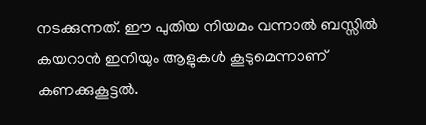നടക്കുന്നത്. ഈ പുതിയ നിയമം വന്നാൽ ബസ്സിൽ കയറാൻ ഇനിയും ആളുകൾ കൂടുമെന്നാണ് കണക്കുകൂട്ടൽ.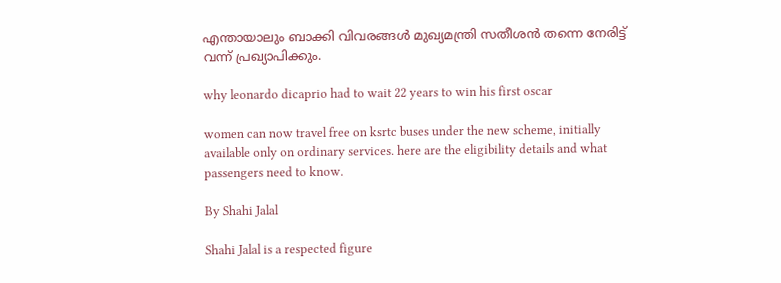എന്തായാലും ബാക്കി വിവരങ്ങൾ മുഖ്യമന്ത്രി സതീശൻ തന്നെ നേരിട്ട് വന്ന് പ്രഖ്യാപിക്കും.

why leonardo dicaprio had to wait 22 years to win his first oscar

women can now travel free on ksrtc buses under the new scheme, initially available only on ordinary services. here are the eligibility details and what passengers need to know.

By Shahi Jalal

Shahi Jalal is a respected figure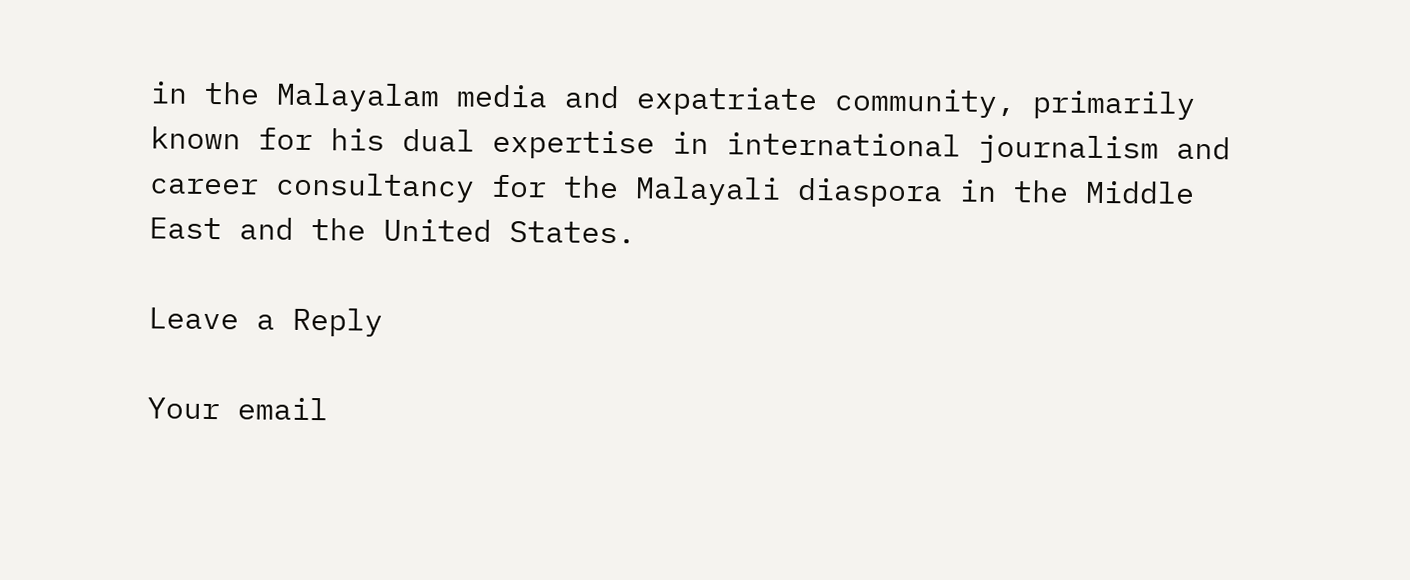in the Malayalam media and expatriate community, primarily known for his dual expertise in international journalism and career consultancy for the Malayali diaspora in the Middle East and the United States.

Leave a Reply

Your email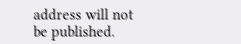address will not be published.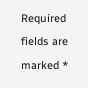Required fields are marked *